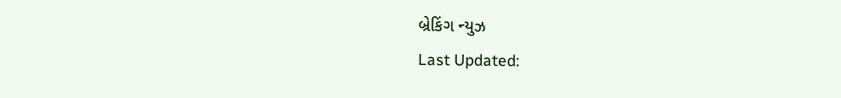બ્રેકિંગ ન્યુઝ
Last Updated: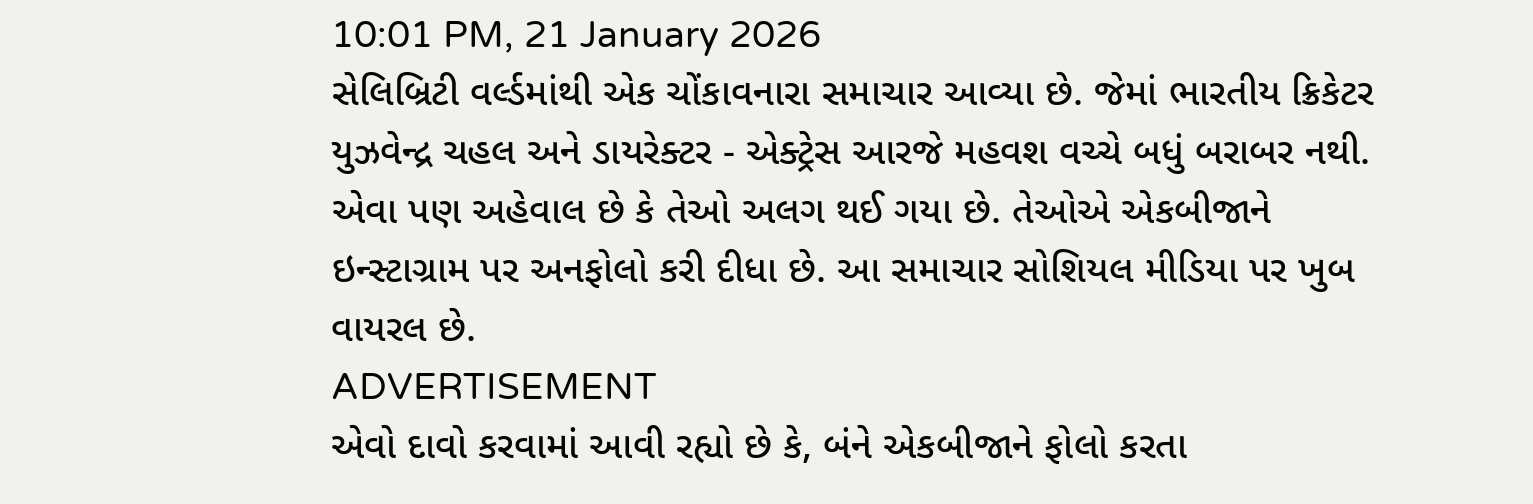10:01 PM, 21 January 2026
સેલિબ્રિટી વર્લ્ડમાંથી એક ચોંકાવનારા સમાચાર આવ્યા છે. જેમાં ભારતીય ક્રિકેટર યુઝવેન્દ્ર ચહલ અને ડાયરેક્ટર - એક્ટ્રેસ આરજે મહવશ વચ્ચે બધું બરાબર નથી. એવા પણ અહેવાલ છે કે તેઓ અલગ થઈ ગયા છે. તેઓએ એકબીજાને ઇન્સ્ટાગ્રામ પર અનફોલો કરી દીધા છે. આ સમાચાર સોશિયલ મીડિયા પર ખુબ વાયરલ છે.
ADVERTISEMENT
એવો દાવો કરવામાં આવી રહ્યો છે કે, બંને એકબીજાને ફોલો કરતા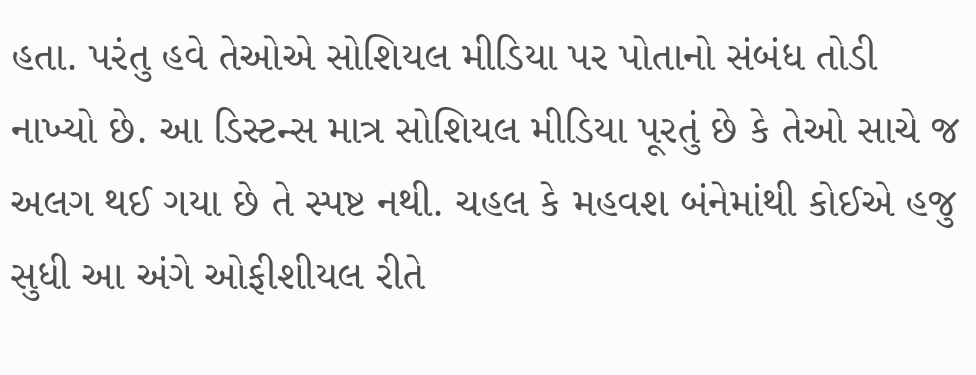હતા. પરંતુ હવે તેઓએ સોશિયલ મીડિયા પર પોતાનો સંબંધ તોડી નાખ્યો છે. આ ડિસ્ટન્સ માત્ર સોશિયલ મીડિયા પૂરતું છે કે તેઓ સાચે જ અલગ થઈ ગયા છે તે સ્પષ્ટ નથી. ચહલ કે મહવશ બંનેમાંથી કોઈએ હજુ સુધી આ અંગે ઓફીશીયલ રીતે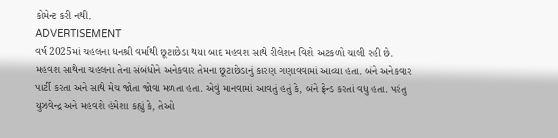કોમેન્ટ કરી નથી.
ADVERTISEMENT
વર્ષ 2025માં ચહલના ધનશ્રી વર્માથી છૂટાછેડા થયા બાદ મહવશ સાથે રીલેશન વિશે અટકળો ચાલી રહી છે. મહવશ સાથેના ચહલના તેના સંબંધોને અનેકવાર તેમના છૂટાછેડાનું કારણ ગણાવવામાં આવ્યા હતા. બંને અનેકવાર પાર્ટી કરતા અને સાથે મેચ જોતા જોવા મળતા હતા. એવું માનવામાં આવતું હતું કે, બંને ફ્રેન્ડ કરતાં વધુ હતા. પરંતુ યુઝવેન્દ્ર અને મહવશે હંમેશા કહ્યું કે, તેઓ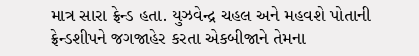માત્ર સારા ફ્રેન્ડ હતા. યુઝવેન્દ્ર ચહલ અને મહવશે પોતાની ફ્રેન્ડશીપને જગજાહેર કરતા એકબીજાને તેમના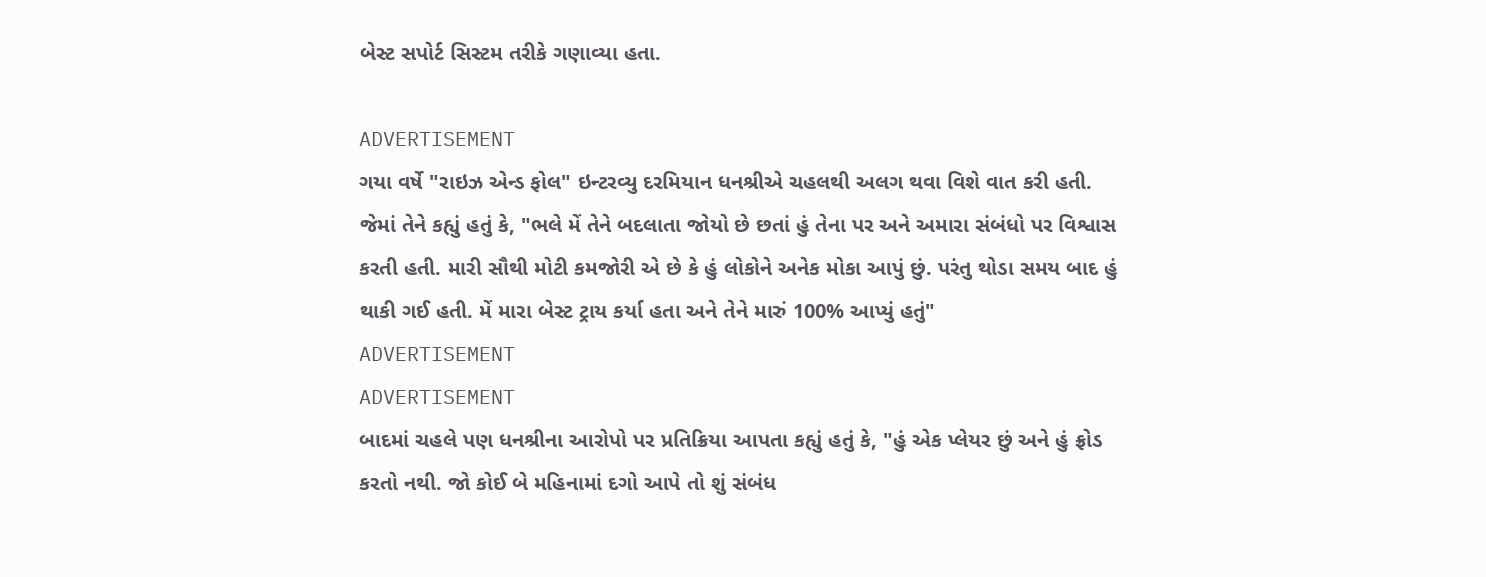બેસ્ટ સપોર્ટ સિસ્ટમ તરીકે ગણાવ્યા હતા.

ADVERTISEMENT
ગયા વર્ષે "રાઇઝ એન્ડ ફોલ" ઇન્ટરવ્યુ દરમિયાન ધનશ્રીએ ચહલથી અલગ થવા વિશે વાત કરી હતી. જેમાં તેને કહ્યું હતું કે, "ભલે મેં તેને બદલાતા જોયો છે છતાં હું તેના પર અને અમારા સંબંધો પર વિશ્વાસ કરતી હતી. મારી સૌથી મોટી કમજોરી એ છે કે હું લોકોને અનેક મોકા આપું છું. પરંતુ થોડા સમય બાદ હું થાકી ગઈ હતી. મેં મારા બેસ્ટ ટ્રાય કર્યા હતા અને તેને મારું 100% આપ્યું હતું"
ADVERTISEMENT
ADVERTISEMENT
બાદમાં ચહલે પણ ધનશ્રીના આરોપો પર પ્રતિક્રિયા આપતા કહ્યું હતું કે, "હું એક પ્લેયર છું અને હું ફ્રોડ કરતો નથી. જો કોઈ બે મહિનામાં દગો આપે તો શું સંબંધ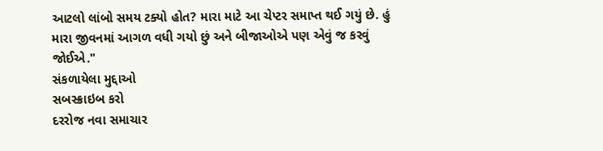આટલો લાંબો સમય ટક્યો હોત? મારા માટે આ ચેપ્ટર સમાપ્ત થઈ ગયું છે. હું મારા જીવનમાં આગળ વધી ગયો છું અને બીજાઓએ પણ એવું જ કરવું જોઈએ."
સંકળાયેલા મુદ્દાઓ
સબસ્ક્રાઇબ કરો
દરરોજ નવા સમાચાર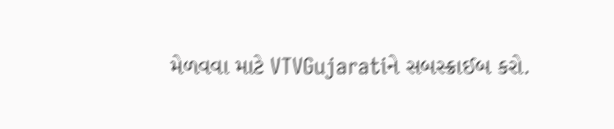મેળવવા માટે VTVGujaratiને સબસ્ક્રાઈબ કરો.